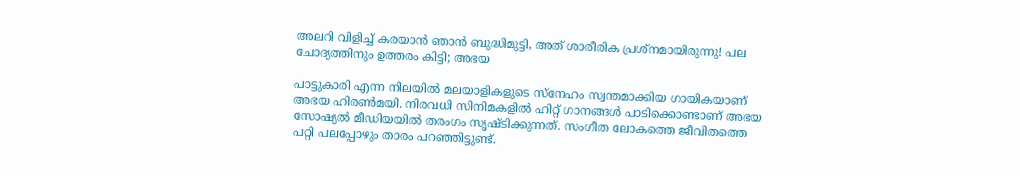അലറി വിളിച്ച് കരയാൻ ഞാൻ ബുദ്ധിമുട്ടി, അത് ശാരീരിക പ്രശ്‌നമായിരുന്നു! പല ചോദ്യത്തിനും ഉത്തരം കിട്ടി; അഭയ

പാട്ടുകാരി എന്ന നിലയില്‍ മലയാളികളുടെ സ്‌നേഹം സ്വന്തമാക്കിയ ഗായികയാണ് അഭയ ഹിരണ്‍മയി. നിരവധി സിനിമകളില്‍ ഹിറ്റ് ഗാനങ്ങള്‍ പാടിക്കൊണ്ടാണ് അഭയ സോഷ്യല്‍ മീഡിയയില്‍ തരംഗം സൃഷ്ടിക്കുന്നത്. സംഗീത ലോകത്തെ ജീവിതത്തെ പറ്റി പലപ്പോഴും താരം പറഞ്ഞിട്ടുണ്ട്.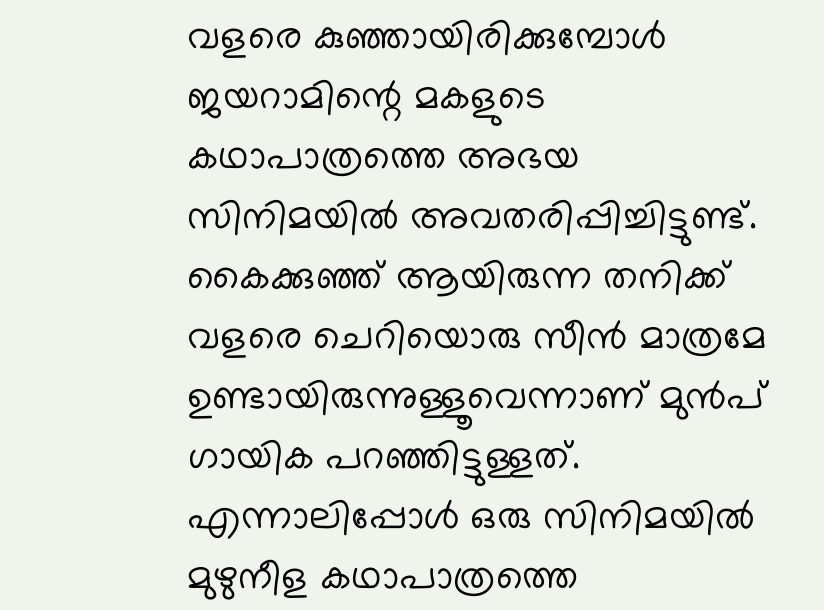വളരെ കുഞ്ഞായിരിക്കുമ്പോള്‍ ജയറാമിന്റെ മകളുടെ കഥാപാത്രത്തെ അഭയ സിനിമയില്‍ അവതരിപ്പിച്ചിട്ടുണ്ട്. കൈക്കുഞ്ഞ് ആയിരുന്ന തനിക്ക് വളരെ ചെറിയൊരു സീന്‍ മാത്രമേ ഉണ്ടായിരുന്നുള്ളൂവെന്നാണ് മുന്‍പ് ഗായിക പറഞ്ഞിട്ടുള്ളത്. എന്നാലിപ്പോള്‍ ഒരു സിനിമയില്‍ മുഴുനീള കഥാപാത്രത്തെ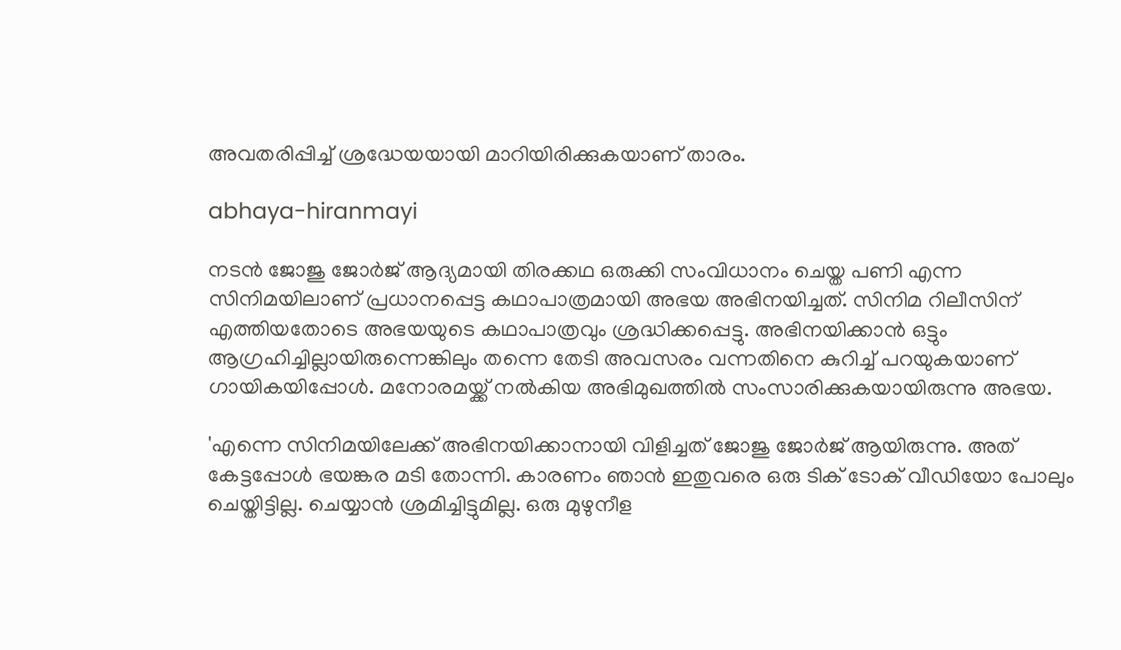അവതരിപ്പിച്ച് ശ്രദ്ധേയയായി മാറിയിരിക്കുകയാണ് താരം.

abhaya-hiranmayi

നടന്‍ ജോജു ജോര്‍ജ് ആദ്യമായി തിരക്കഥ ഒരുക്കി സംവിധാനം ചെയ്ത പണി എന്ന സിനിമയിലാണ് പ്രധാനപ്പെട്ട കഥാപാത്രമായി അഭയ അഭിനയിച്ചത്. സിനിമ റിലീസിന് എത്തിയതോടെ അഭയയുടെ കഥാപാത്രവും ശ്രദ്ധിക്കപ്പെട്ടു. അഭിനയിക്കാന്‍ ഒട്ടും ആഗ്രഹിച്ചില്ലായിരുന്നെങ്കിലും തന്നെ തേടി അവസരം വന്നതിനെ കുറിച്ച് പറയുകയാണ് ഗായികയിപ്പോള്‍. മനോരമയ്ക്ക് നല്‍കിയ അഭിമുഖത്തില്‍ സംസാരിക്കുകയായിരുന്നു അഭയ.

'എന്നെ സിനിമയിലേക്ക് അഭിനയിക്കാനായി വിളിച്ചത് ജോജു ജോര്‍ജ് ആയിരുന്നു. അത് കേട്ടപ്പോള്‍ ഭയങ്കര മടി തോന്നി. കാരണം ഞാന്‍ ഇതുവരെ ഒരു ടിക് ടോക് വീഡിയോ പോലും ചെയ്തിട്ടില്ല. ചെയ്യാന്‍ ശ്രമിച്ചിട്ടുമില്ല. ഒരു മുഴുനീള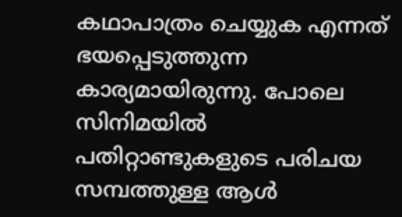കഥാപാത്രം ചെയ്യുക എന്നത് ഭയപ്പെടുത്തുന്ന കാര്യമായിരുന്നു. പോലെ സിനിമയില്‍ പതിറ്റാണ്ടുകളുടെ പരിചയ സമ്പത്തുള്ള ആള്‍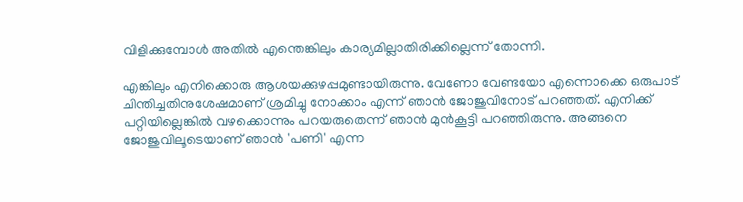വിളിക്കുമ്പോള്‍ അതില്‍ എന്തെങ്കിലും കാര്യമില്ലാതിരിക്കില്ലെന്ന് തോന്നി.

എങ്കിലും എനിക്കൊരു ആശയക്കുഴപ്പമുണ്ടായിരുന്നു. വേണോ വേണ്ടയോ എന്നൊക്കെ ഒരുപാട് ചിന്തിച്ചതിനുശേഷമാണ് ശ്രമിച്ചു നോക്കാം എന്ന് ഞാന്‍ ജോജുവിനോട് പറഞ്ഞത്. എനിക്ക് പറ്റിയില്ലെങ്കില്‍ വഴക്കൊന്നും പറയരുതെന്ന് ഞാന്‍ മുന്‍കൂട്ടി പറഞ്ഞിരുന്നു. അങ്ങനെ ജോജുവിലൂടെയാണ് ഞാന്‍ 'പണി' എന്ന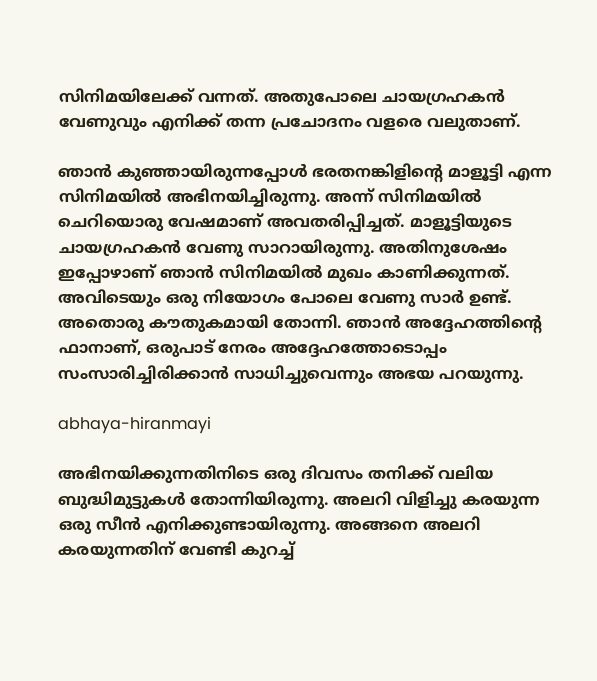സിനിമയിലേക്ക് വന്നത്. അതുപോലെ ചായഗ്രഹകന്‍ വേണുവും എനിക്ക് തന്ന പ്രചോദനം വളരെ വലുതാണ്.

ഞാന്‍ കുഞ്ഞായിരുന്നപ്പോള്‍ ഭരതനങ്കിളിന്റെ മാളൂട്ടി എന്ന സിനിമയില്‍ അഭിനയിച്ചിരുന്നു. അന്ന് സിനിമയില്‍ ചെറിയൊരു വേഷമാണ് അവതരിപ്പിച്ചത്. മാളൂട്ടിയുടെ ചായഗ്രഹകന്‍ വേണു സാറായിരുന്നു. അതിനുശേഷം ഇപ്പോഴാണ് ഞാന്‍ സിനിമയില്‍ മുഖം കാണിക്കുന്നത്. അവിടെയും ഒരു നിയോഗം പോലെ വേണു സാര്‍ ഉണ്ട്. അതൊരു കൗതുകമായി തോന്നി. ഞാന്‍ അദ്ദേഹത്തിന്റെ ഫാനാണ്, ഒരുപാട് നേരം അദ്ദേഹത്തോടൊപ്പം സംസാരിച്ചിരിക്കാന്‍ സാധിച്ചുവെന്നും അഭയ പറയുന്നു.

abhaya-hiranmayi

അഭിനയിക്കുന്നതിനിടെ ഒരു ദിവസം തനിക്ക് വലിയ ബുദ്ധിമുട്ടുകള്‍ തോന്നിയിരുന്നു. അലറി വിളിച്ചു കരയുന്ന ഒരു സീന്‍ എനിക്കുണ്ടായിരുന്നു. അങ്ങനെ അലറി കരയുന്നതിന് വേണ്ടി കുറച്ച്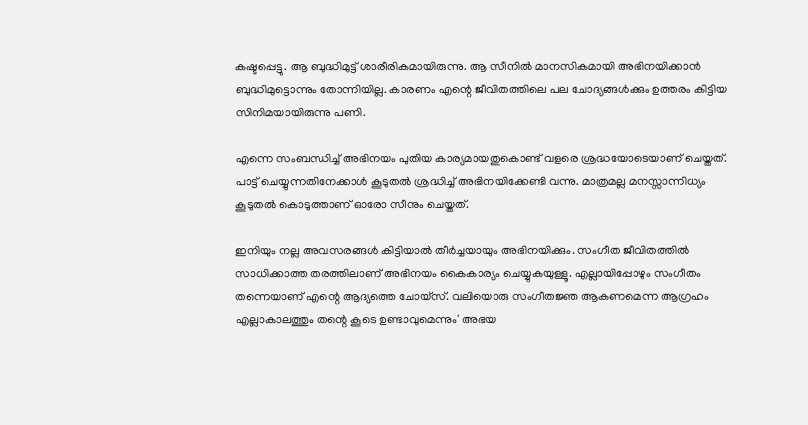കഷ്ടപ്പെട്ടു. ആ ബുദ്ധിമുട്ട് ശാരീരികമായിരുന്നു. ആ സീനില്‍ മാനസികമായി അഭിനയിക്കാന്‍ ബുദ്ധിമുട്ടൊന്നും തോന്നിയില്ല. കാരണം എന്റെ ജീവിതത്തിലെ പല ചോദ്യങ്ങള്‍ക്കും ഉത്തരം കിട്ടിയ സിനിമയായിരുന്നു പണി.

എന്നെ സംബന്ധിച്ച് അഭിനയം പുതിയ കാര്യമായതുകൊണ്ട് വളരെ ശ്രദ്ധയോടെയാണ് ചെയ്തത്. പാട്ട് ചെയ്യുന്നതിനേക്കാള്‍ കൂടുതല്‍ ശ്രദ്ധിച്ച് അഭിനയിക്കേണ്ടി വന്നു. മാത്രമല്ല മനസ്സാന്നിധ്യം കൂടുതല്‍ കൊടുത്താണ് ഓരോ സീനും ചെയ്തത്.

ഇനിയും നല്ല അവസരങ്ങള്‍ കിട്ടിയാല്‍ തീര്‍ച്ചയായും അഭിനയിക്കും. സംഗീത ജീവിതത്തില്‍ സാധിക്കാത്ത തരത്തിലാണ് അഭിനയം കൈകാര്യം ചെയ്യുകയുള്ളൂ. എല്ലായിപ്പോഴും സംഗീതം തന്നെയാണ് എന്റെ ആദ്യത്തെ ചോയ്‌സ്. വലിയൊരു സംഗീതജ്ഞ ആകണമെന്ന ആഗ്രഹം എല്ലാകാലത്തും തന്റെ കൂടെ ഉണ്ടാവുമെന്നും' അഭയ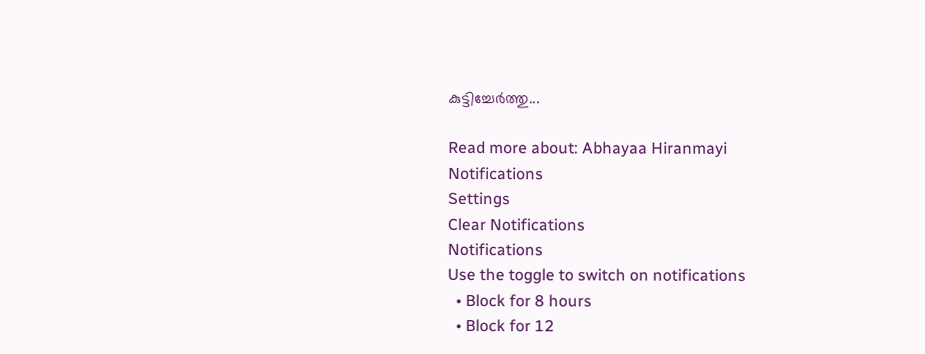കുട്ടിച്ചേര്‍ത്തു...

Read more about: Abhayaa Hiranmayi
Notifications
Settings
Clear Notifications
Notifications
Use the toggle to switch on notifications
  • Block for 8 hours
  • Block for 12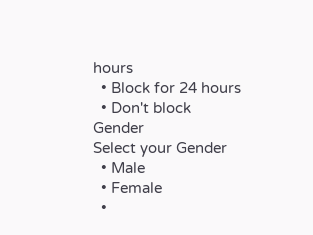hours
  • Block for 24 hours
  • Don't block
Gender
Select your Gender
  • Male
  • Female
  •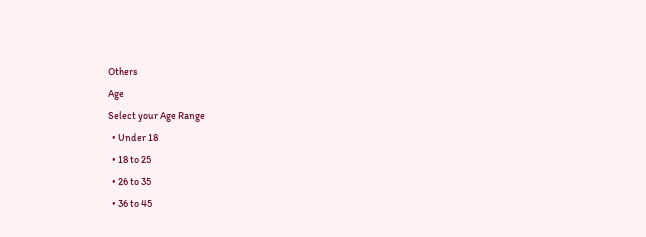Others
Age
Select your Age Range
  • Under 18
  • 18 to 25
  • 26 to 35
  • 36 to 45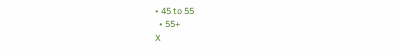• 45 to 55
  • 55+
X